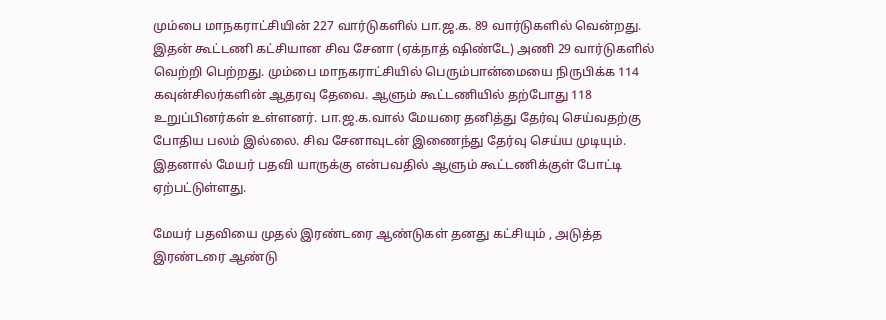மும்பை மாநகராட்சியின் 227 வார்டுகளில் பா.ஜ.க. 89 வார்டுகளில் வென்றது. இதன் கூட்டணி கட்சியான சிவ சேனா (ஏக்நாத் ஷிண்டே) அணி 29 வார்டுகளில் வெற்றி பெற்றது. மும்பை மாநகராட்சியில் பெரும்பான்மையை நிருபிக்க 114 கவுன்சிலர்களின் ஆதரவு தேவை. ஆளும் கூட்டணியில் தற்போது 118 உறுப்பினர்கள் உள்ளனர். பா.ஜ.க.வால் மேயரை தனித்து தேர்வு செய்வதற்கு போதிய பலம் இல்லை. சிவ சேனாவுடன் இணைந்து தேர்வு செய்ய முடியும். இதனால் மேயர் பதவி யாருக்கு என்பவதில் ஆளும் கூட்டணிக்குள் போட்டி ஏற்பட்டுள்ளது.

மேயர் பதவியை முதல் இரண்டரை ஆண்டுகள் தனது கட்சியும் , அடுத்த இரண்டரை ஆண்டு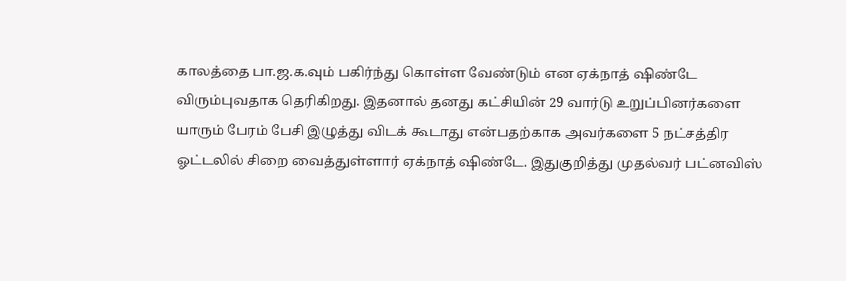காலத்தை பா.ஜ.க.வும் பகிர்ந்து கொள்ள வேண்டும் என ஏக்நாத் ஷிண்டே விரும்புவதாக தெரிகிறது. இதனால் தனது கட்சியின் 29 வார்டு உறுப்பினர்களை யாரும் பேரம் பேசி இழுத்து விடக் கூடாது என்பதற்காக அவர்களை 5 நட்சத்திர ஓட்டலில் சிறை வைத்துள்ளார் ஏக்நாத் ஷிண்டே. இதுகுறித்து முதல்வர் பட்னவிஸ்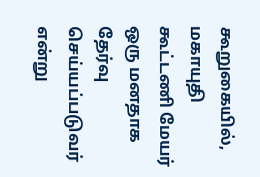கூறுகையில், மகாயுதி கூட்டணி மேயர் ஒரு மனதாக தேர்வு செய்யப்படுவர் என்று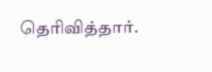தெரிவித்தார்.